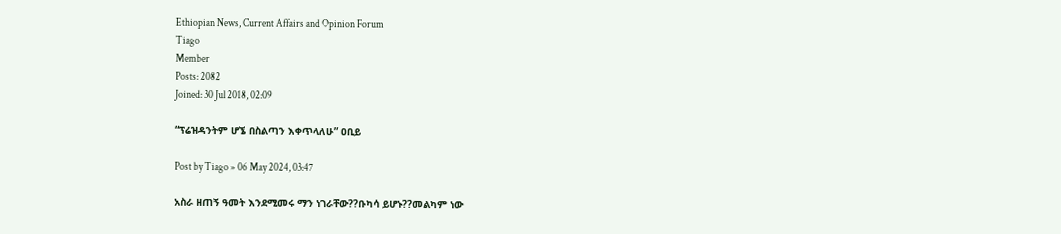Ethiopian News, Current Affairs and Opinion Forum
Tiago
Member
Posts: 2082
Joined: 30 Jul 2018, 02:09

“ፕሬዝዳንትም ሆኜ በስልጣን እቀጥላለሁ” ዐቢይ

Post by Tiago » 06 May 2024, 03:47

አስራ ዘጠኝ ዓመት እንደሚመሩ ማን ነገራቸው??ቡካሳ ይሆኑ??መልካም ነው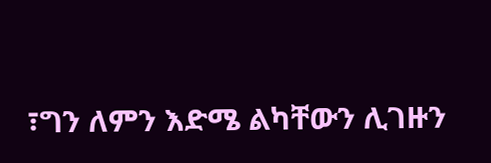፣ግን ለምን እድሜ ልካቸውን ሊገዙን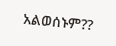አልወሰኑም??